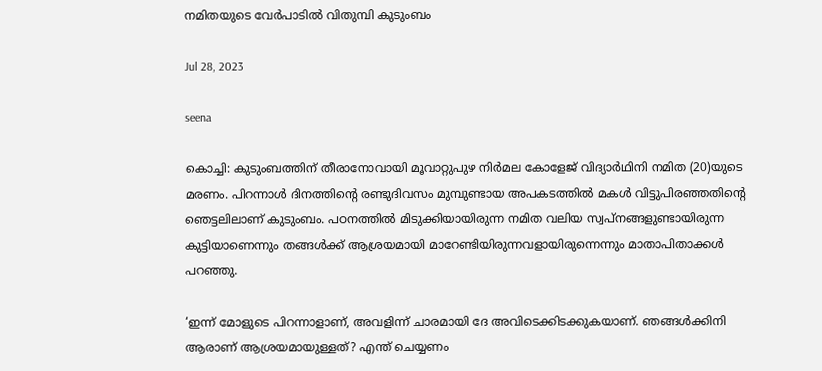നമിതയുടെ വേർപാടിൽ വിതുമ്പി കുടുംബം

Jul 28, 2023

seena

കൊച്ചി: കുടുംബത്തിന് തീരാനോവായി മൂവാറ്റുപുഴ നിര്‍മല കോളേജ് വിദ്യാര്‍ഥിനി നമിത (20)യുടെ മരണം. പിറന്നാള്‍ ദിനത്തിന്റെ രണ്ടുദിവസം മുമ്പുണ്ടായ അപകടത്തിൽ മകൾ വിട്ടുപിരഞ്ഞതിന്‍റെ ഞെട്ടലിലാണ് കുടുംബം. പഠനത്തില്‍ മിടുക്കിയായിരുന്ന നമിത വലിയ സ്വപ്‌നങ്ങളുണ്ടായിരുന്ന കുട്ടിയാണെന്നും തങ്ങള്‍ക്ക് ആശ്രയമായി മാറേണ്ടിയിരുന്നവളായിരുന്നെന്നും മാതാപിതാക്കള്‍ പറഞ്ഞു.

‘ഇന്ന് മോളുടെ പിറന്നാളാണ്, അവളിന്ന് ചാരമായി ദേ അവിടെക്കിടക്കുകയാണ്. ഞങ്ങള്‍ക്കിനി ആരാണ് ആശ്രയമായുള്ളത്? എന്ത് ചെയ്യണം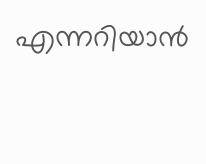എന്നറിയാന്‍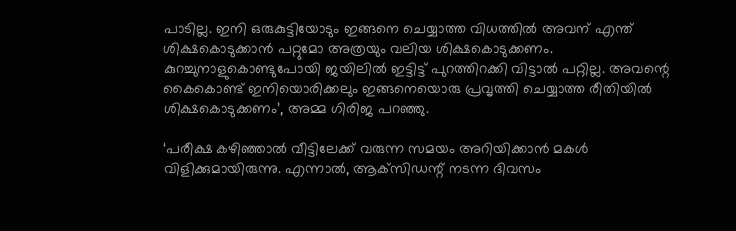പാടില്ല. ഇനി ഒരുകുട്ടിയോടും ഇങ്ങനെ ചെയ്യാത്ത വിധത്തിൽ അവന് എന്ത് ശിക്ഷകൊടുക്കാന്‍ പറ്റുമോ അത്രയും വലിയ ശിക്ഷകൊടുക്കണം. കുറച്ചുനാളുകൊണ്ടുപോയി ജയിലില്‍ ഇട്ടിട്ട് പുറത്തിറക്കി വിട്ടാല്‍ പറ്റില്ല. അവന്റെ കൈകൊണ്ട് ഇനിയൊരിക്കലും ഇങ്ങനെയൊരു പ്രവൃത്തി ചെയ്യാത്ത രീതിയില്‍ ശിക്ഷകൊടുക്കണം’, അമ്മ ഗിരിജ പറഞ്ഞു.

‘പരീക്ഷ കഴിഞ്ഞാല്‍ വീട്ടിലേക്ക് വരുന്ന സമയം അറിയിക്കാന്‍ മകള്‍ വിളിക്കുമായിരുന്നു. എന്നാല്‍, ആക്‌സിഡന്റ് നടന്ന ദിവസം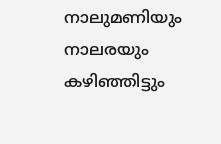നാലുമണിയും നാലരയും കഴിഞ്ഞിട്ടും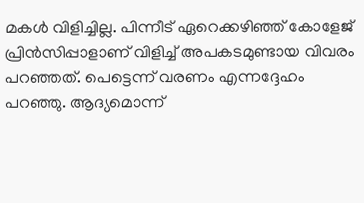മകള്‍ വിളിച്ചില്ല. പിന്നീട് ഏറെക്കഴിഞ്ഞ് കോളേജ് പ്രിന്‍സിപ്പാളാണ് വിളിച്ച് അപകടമുണ്ടായ വിവരം പറഞ്ഞത്. പെട്ടെന്ന് വരണം എന്നദ്ദേഹം പറഞ്ഞു. ആദ്യമൊന്ന്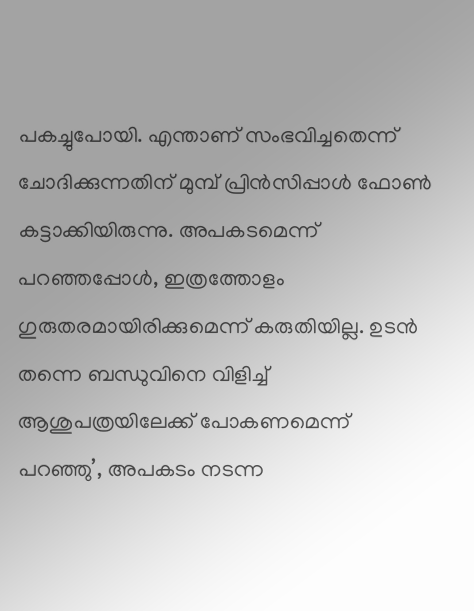പകച്ചുപോയി. എന്താണ് സംഭവിച്ചതെന്ന് ചോദിക്കുന്നതിന് മുമ്പ് പ്രിന്‍സിപ്പാള്‍ ഫോണ്‍ കട്ടാക്കിയിരുന്നു. അപകടമെന്ന് പറഞ്ഞപ്പോള്‍, ഇത്രത്തോളം ഗുരുതരമായിരിക്കുമെന്ന് കരുതിയില്ല. ഉടന്‍ തന്നെ ബന്ധുവിനെ വിളിച്ച് ആശുപത്രയിലേക്ക് പോകണമെന്ന് പറഞ്ഞു’, അപകടം നടന്ന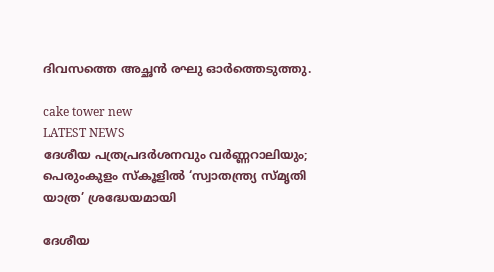ദിവസത്തെ അച്ഛന്‍ രഘു ഓര്‍ത്തെടുത്തു.

cake tower new
LATEST NEWS
ദേശീയ പത്രപ്രദർശനവും വർണ്ണറാലിയും; പെരുംകുളം സ്കൂളിൽ ‘സ്വാതന്ത്ര്യ സ്മൃതി യാത്ര’ ശ്രദ്ധേയമായി

ദേശീയ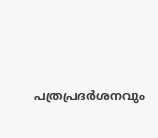പത്രപ്രദർശനവും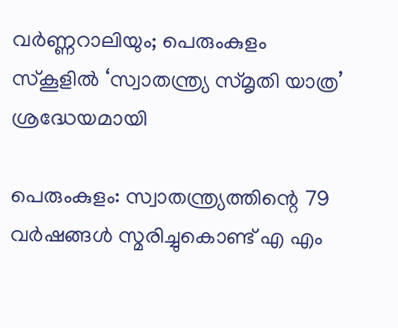വർണ്ണറാലിയും; പെരുംകുളം സ്കൂളിൽ ‘സ്വാതന്ത്ര്യ സ്മൃതി യാത്ര’ ശ്രദ്ധേയമായി

പെരുംകുളം: സ്വാതന്ത്ര്യത്തിന്റെ 79 വർഷങ്ങൾ സ്മരിച്ചുകൊണ്ട് എ എം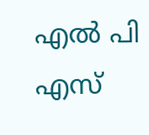എൽ പി എസ്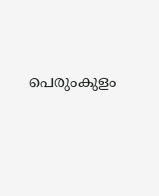പെരുംകുളം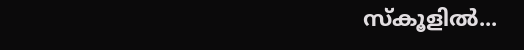സ്കൂളിൽ...